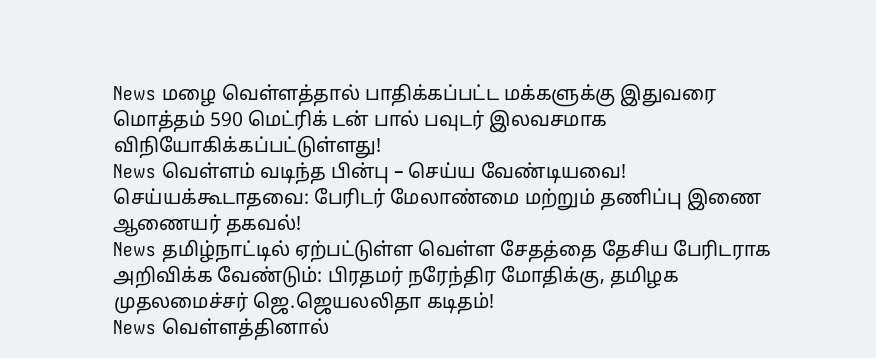News மழை வெள்ளத்தால் பாதிக்கப்பட்ட மக்களுக்கு இதுவரை மொத்தம் 590 மெட்ரிக் டன் பால் பவுடர் இலவசமாக விநியோகிக்கப்பட்டுள்ளது!
News வெள்ளம் வடிந்த பின்பு – செய்ய வேண்டியவை! செய்யக்கூடாதவை: பேரிடர் மேலாண்மை மற்றும் தணிப்பு இணை ஆணையர் தகவல்!
News தமிழ்நாட்டில் ஏற்பட்டுள்ள வெள்ள சேதத்தை தேசிய பேரிடராக அறிவிக்க வேண்டும்: பிரதமர் நரேந்திர மோதிக்கு, தமிழக முதலமைச்சர் ஜெ.ஜெயலலிதா கடிதம்!
News வெள்ளத்தினால்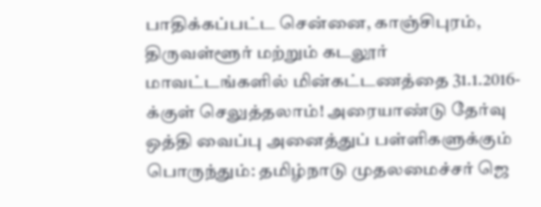பாதிக்கப்பட்ட சென்னை, காஞ்சிபுரம், திருவள்ளூர் மற்றும் கடலூர் மாவட்டங்களில் மின்கட்டணத்தை 31.1.2016-க்குள் செலுத்தலாம்! அரையாண்டு தேர்வு ஒத்தி வைப்பு அனைத்துப் பள்ளிகளுக்கும் பொருந்தும்: தமிழ்நாடு முதலமைச்சர் ஜெ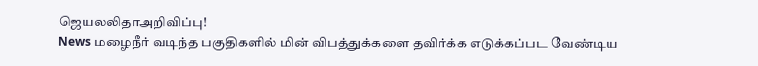ஜெயலலிதாஅறிவிப்பு!
News மழைநீர் வடிந்த பகுதிகளில் மின் விபத்துக்களை தவிர்க்க எடுக்கப்பட வேண்டிய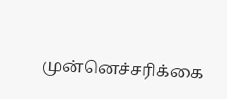முன்னெச்சரிக்கை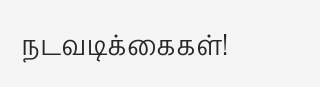நடவடிக்கைகள்!